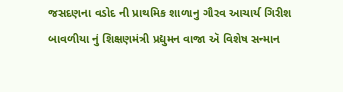જસદણના વડોદ ની પ્રાથમિક શાળાનુ ગૌરવ આચાર્ય ગિરીશ બાવળીયા નું શિક્ષણમંત્રી પ્રદ્યુમન વાજા ઍ વિશેષ સન્માન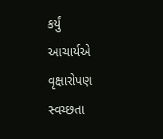કર્યું
આચાર્યએ વૃક્ષારોપણ સ્વચ્છતા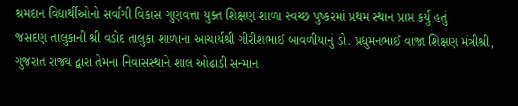શ્રમદાન વિદ્યાર્થીઓનો સર્વાંગી વિકાસ ગુણવત્તા યુક્ત શિક્ષણ શાળા સ્વચ્છ પુષ્કરમાં પ્રથમ સ્થાન પ્રાપ્ત કર્યું હતું
જસદણ તાલુકાની શ્રી વડોદ તાલુકા શાળાના આચાર્યશ્રી ગીરીશભાઈ બાવળીયાનું ડો. પ્રદ્યુમનભાઈ વાજા શિક્ષણ મંત્રીશ્રી, ગુજરાત રાજ્ય દ્વારા તેમના નિવાસસ્થાને શાલ ઓઢાડી સન્માન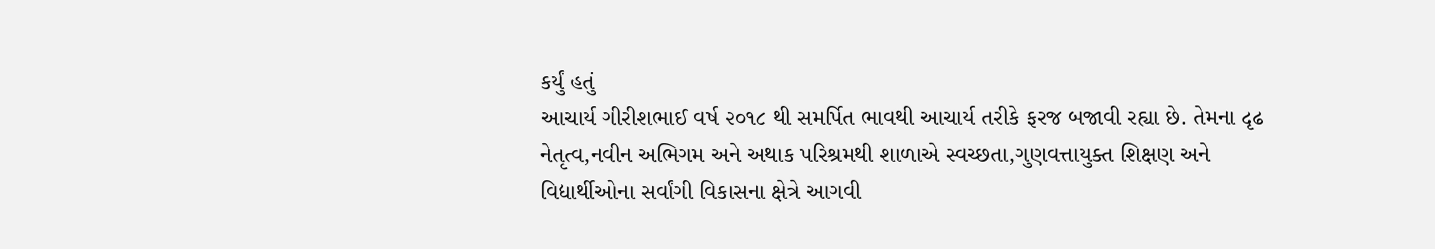કર્યું હતું
આચાર્ય ગીરીશભાઈ વર્ષ ૨૦૧૮ થી સમર્પિત ભાવથી આચાર્ય તરીકે ફરજ બજાવી રહ્યા છે. તેમના દૃઢ નેતૃત્વ,નવીન અભિગમ અને અથાક પરિશ્રમથી શાળાએ સ્વચ્છતા,ગુણવત્તાયુક્ત શિક્ષણ અને વિદ્યાર્થીઓના સર્વાંગી વિકાસના ક્ષેત્રે આગવી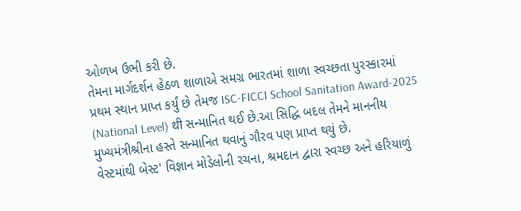ઓળખ ઉભી કરી છે.
તેમના માર્ગદર્શન હેઠળ શાળાએ સમગ્ર ભારતમાં શાળા સ્વચ્છતા પુરસ્કારમાં પ્રથમ સ્થાન પ્રાપ્ત કર્યું છે તેમજ ISC-FICCI School Sanitation Award-2025 (National Level) थी સન્માનિત થઈ છે.આ સિદ્ધિ બદલ તેમને માનનીય મુખ્યમંત્રીશ્રીના હસ્તે સન્માનિત થવાનું ગૌરવ પણ પ્રાપ્ત થયું છે.
વેસ્ટમાંથી બેસ્ટ' વિજ્ઞાન મોડેલોની રચના, શ્રમદાન દ્વારા સ્વચ્છ અને હરિયાળું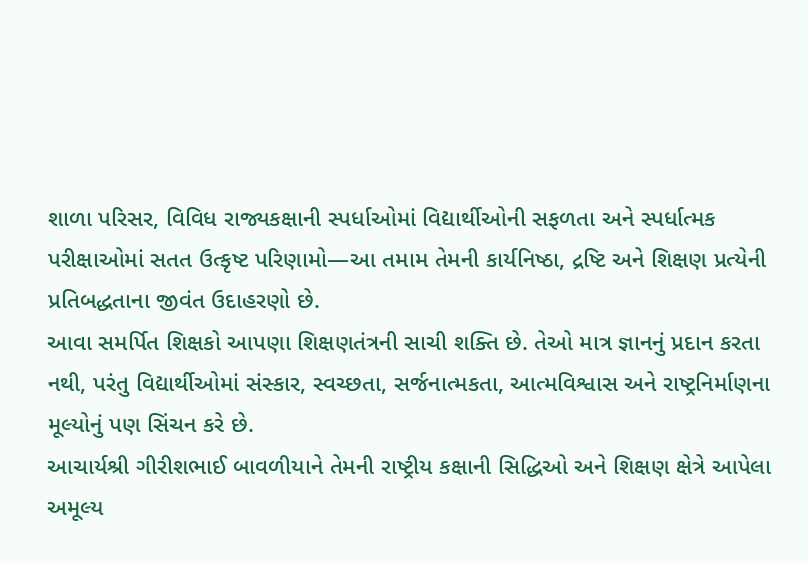શાળા પરિસર, વિવિધ રાજ્યકક્ષાની સ્પર્ધાઓમાં વિદ્યાર્થીઓની સફળતા અને સ્પર્ધાત્મક પરીક્ષાઓમાં સતત ઉત્કૃષ્ટ પરિણામો—આ તમામ તેમની કાર્યનિષ્ઠા, દ્રષ્ટિ અને શિક્ષણ પ્રત્યેની પ્રતિબદ્ધતાના જીવંત ઉદાહરણો છે.
આવા સમર્પિત શિક્ષકો આપણા શિક્ષણતંત્રની સાચી શક્તિ છે. તેઓ માત્ર જ્ઞાનનું પ્રદાન કરતા નથી, પરંતુ વિદ્યાર્થીઓમાં સંસ્કાર, સ્વચ્છતા, સર્જનાત્મકતા, આત્મવિશ્વાસ અને રાષ્ટ્રનિર્માણના મૂલ્યોનું પણ સિંચન કરે છે.
આચાર્યશ્રી ગીરીશભાઈ બાવળીયાને તેમની રાષ્ટ્રીય કક્ષાની સિદ્ધિઓ અને શિક્ષણ ક્ષેત્રે આપેલા અમૂલ્ય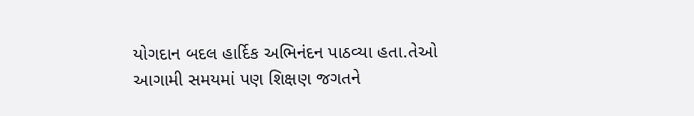યોગદાન બદલ હાર્દિક અભિનંદન પાઠવ્યા હતા.તેઓ આગામી સમયમાં પણ શિક્ષણ જગતને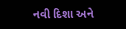નવી દિશા અને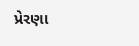પ્રેરણા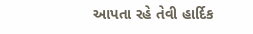આપતા રહે તેવી હાર્દિક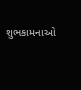શુભકામનાઓ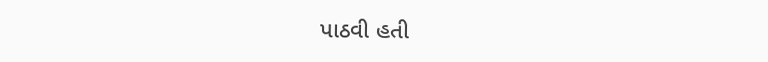પાઠવી હતી